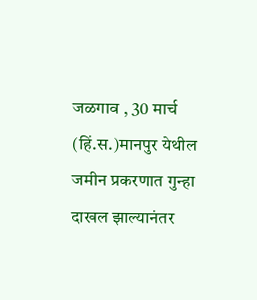जळगाव , 30 मार्च (हिं.स.)मानपुर येथील जमीन प्रकरणात गुन्हा दाखल झाल्यानंतर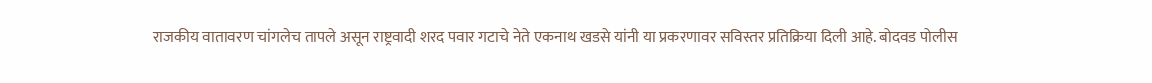राजकीय वातावरण चांगलेच तापले असून राष्ट्रवादी शरद पवार गटाचे नेते एकनाथ खडसे यांनी या प्रकरणावर सविस्तर प्रतिक्रिया दिली आहे. बोदवड पोलीस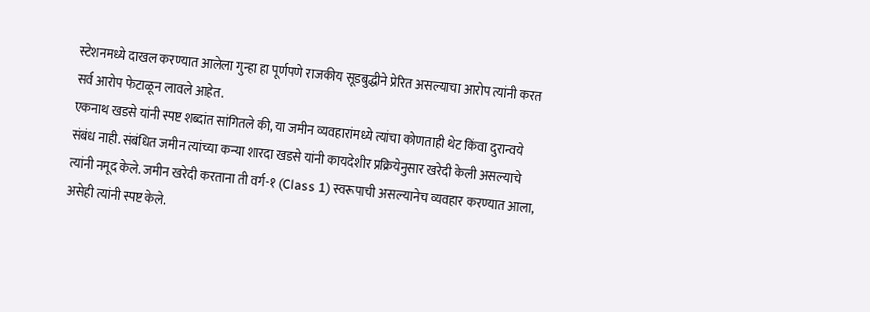स्टेशनमध्ये दाखल करण्यात आलेला गुन्हा हा पूर्णपणे राजकीय सूडबुद्धीने प्रेरित असल्याचा आरोप त्यांनी करत सर्व आरोप फेटाळून लावले आहेत.
एकनाथ खडसे यांनी स्पष्ट शब्दांत सांगितले की, या जमीन व्यवहारांमध्ये त्यांचा कोणताही थेट किंवा दुरान्वये संबंध नाही. संबंधित जमीन त्यांच्या कन्या शारदा खडसे यांनी कायदेशीर प्रक्रियेनुसार खरेदी केली असल्याचे त्यांनी नमूद केले. जमीन खरेदी करताना ती वर्ग-१ (Class 1) स्वरूपाची असल्यानेच व्यवहार करण्यात आला, असेही त्यांनी स्पष्ट केले.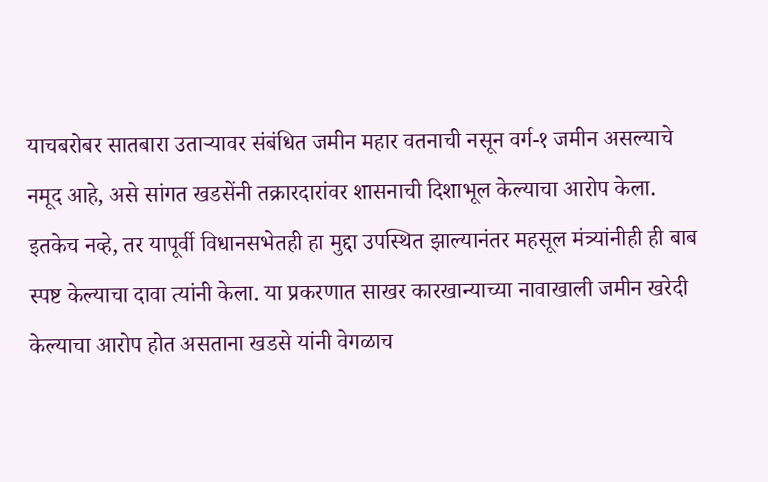याचबरोबर सातबारा उताऱ्यावर संबंधित जमीन महार वतनाची नसून वर्ग-१ जमीन असल्याचे नमूद आहे, असे सांगत खडसेंनी तक्रारदारांवर शासनाची दिशाभूल केल्याचा आरोप केला. इतकेच नव्हे, तर यापूर्वी विधानसभेतही हा मुद्दा उपस्थित झाल्यानंतर महसूल मंत्र्यांनीही ही बाब स्पष्ट केल्याचा दावा त्यांनी केला. या प्रकरणात साखर कारखान्याच्या नावाखाली जमीन खरेदी केल्याचा आरोप होत असताना खडसे यांनी वेगळाच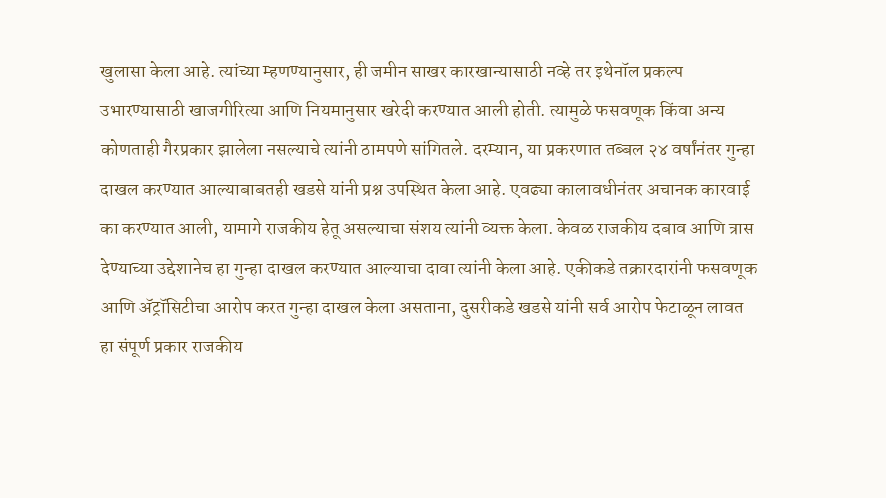खुलासा केला आहे. त्यांच्या म्हणण्यानुसार, ही जमीन साखर कारखान्यासाठी नव्हे तर इथेनॉल प्रकल्प उभारण्यासाठी खाजगीरित्या आणि नियमानुसार खरेदी करण्यात आली होती. त्यामुळे फसवणूक किंवा अन्य कोणताही गैरप्रकार झालेला नसल्याचे त्यांनी ठामपणे सांगितले. दरम्यान, या प्रकरणात तब्बल २४ वर्षांनंतर गुन्हा दाखल करण्यात आल्याबाबतही खडसे यांनी प्रश्न उपस्थित केला आहे. एवढ्या कालावधीनंतर अचानक कारवाई का करण्यात आली, यामागे राजकीय हेतू असल्याचा संशय त्यांनी व्यक्त केला. केवळ राजकीय दबाव आणि त्रास देण्याच्या उद्देशानेच हा गुन्हा दाखल करण्यात आल्याचा दावा त्यांनी केला आहे. एकीकडे तक्रारदारांनी फसवणूक आणि ॲट्रॉसिटीचा आरोप करत गुन्हा दाखल केला असताना, दुसरीकडे खडसे यांनी सर्व आरोप फेटाळून लावत हा संपूर्ण प्रकार राजकीय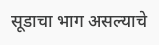सूडाचा भाग असल्याचे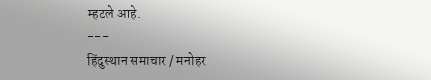म्हटले आहे.
---
हिंदुस्थान समाचार / मनोहर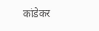कांडेकर